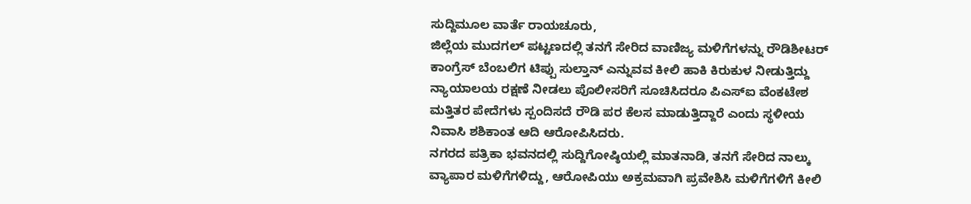ಸುದ್ದಿಮೂಲ ವಾರ್ತೆ ರಾಯಚೂರು,
ಜಿಲ್ಲೆಯ ಮುದಗಲ್ ಪಟ್ಟಣದಲ್ಲಿ ತನಗೆ ಸೇರಿದ ವಾಣಿಜ್ಯ ಮಳಿಗೆಗಳನ್ನು ರೌಡಿಶೀಟರ್ ಕಾಂಗ್ರೆಸ್ ಬೆಂಬಲಿಗ ಟಿಪ್ಪು ಸುಲ್ತಾನ್ ಎನ್ನುವವ ಕೀಲಿ ಹಾಕಿ ಕಿರುಕುಳ ನೀಡುತ್ತಿದ್ದು ನ್ಯಾಯಾಲಯ ರಕ್ಷಣೆ ನೀಡಲು ಪೊಲೀಸರಿಗೆ ಸೂಚಿಸಿದರೂ ಪಿಎಸ್ಐ ವೆಂಕಟೇಶ ಮತ್ತಿತರ ಪೇದೆಗಳು ಸ್ಪಂದಿಸದೆ ರೌಡಿ ಪರ ಕೆಲಸ ಮಾಡುತ್ತಿದ್ದಾರೆ ಎಂದು ಸ್ಥಳೀಯ ನಿವಾಸಿ ಶಶಿಕಾಂತ ಆದಿ ಆರೋಪಿಸಿದರು.
ನಗರದ ಪತ್ರಿಕಾ ಭವನದಲ್ಲಿ ಸುದ್ದಿಗೋಷ್ಠಿಯಲ್ಲಿ ಮಾತನಾಡಿ, ತನಗೆ ಸೇರಿದ ನಾಲ್ಕು ವ್ಯಾಪಾರ ಮಳಿಗೆಗಳಿದ್ದು, ಆರೋಪಿಯು ಅಕ್ರಮವಾಗಿ ಪ್ರವೇಶಿಸಿ ಮಳಿಗೆಗಳಿಗೆ ಕೀಲಿ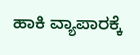ಹಾಕಿ ವ್ಯಾಪಾರಕ್ಕೆ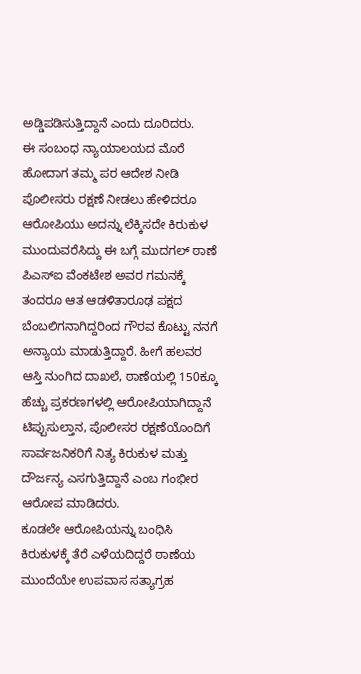ಅಡ್ಡಿಪಡಿಸುತ್ತಿದ್ದಾನೆ ಎಂದು ದೂರಿದರು.
ಈ ಸಂಬಂಧ ನ್ಯಾಯಾಲಯದ ಮೊರೆ ಹೋದಾಗ ತಮ್ಮ ಪರ ಆದೇಶ ನೀಡಿ ಪೊಲೀಸರು ರಕ್ಷಣೆ ನೀಡಲು ಹೇಳಿದರೂ ಆರೋಪಿಯು ಅದನ್ನು ಲೆಕ್ಕಿಸದೇ ಕಿರುಕುಳ ಮುಂದುವರೆಸಿದ್ದು ಈ ಬಗ್ಗೆ ಮುದಗಲ್ ಠಾಣೆ ಪಿಎಸ್ಐ ವೆಂಕಟೇಶ ಅವರ ಗಮನಕ್ಕೆ ತಂದರೂ ಆತ ಆಡಳಿತಾರೂಢ ಪಕ್ಷದ ಬೆಂಬಲಿಗನಾಗಿದ್ದರಿಂದ ಗೌರವ ಕೊಟ್ಟು ನನಗೆ ಅನ್ಯಾಯ ಮಾಡುತ್ತಿದ್ದಾರೆ. ಹೀಗೆ ಹಲವರ ಆಸ್ತಿ ನುಂಗಿದ ದಾಖಲೆ, ಠಾಣೆಯಲ್ಲಿ 150ಕ್ಕೂ ಹೆಚ್ಚು ಪ್ರಕರಣಗಳಲ್ಲಿ ಆರೋಪಿಯಾಗಿದ್ದಾನೆ ಟಿಪ್ಪುಸುಲ್ತಾನ, ಪೊಲೀಸರ ರಕ್ಷಣೆಯೊಂದಿಗೆ ಸಾರ್ವಜನಿಕರಿಗೆ ನಿತ್ಯ ಕಿರುಕುಳ ಮತ್ತು ದೌರ್ಜನ್ಯ ಎಸಗುತ್ತಿದ್ದಾನೆ ಎಂಬ ಗಂಭೀರ ಆರೋಪ ಮಾಡಿದರು.
ಕೂಡಲೇ ಆರೋಪಿಯನ್ನು ಬಂಧಿಸಿ ಕಿರುಕುಳಕ್ಕೆ ತೆರೆ ಎಳೆಯದಿದ್ದರೆ ಠಾಣೆಯ ಮುಂದೆಯೇ ಉಪವಾಸ ಸತ್ಯಾಗ್ರಹ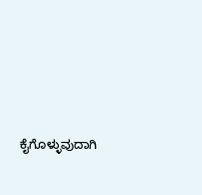ಕೈಗೊಳ್ಳುವುದಾಗಿ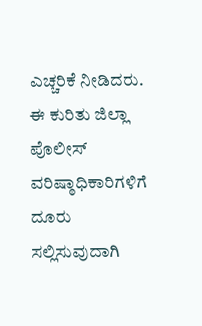ಎಚ್ಚರಿಕೆ ನೀಡಿದರು. ಈ ಕುರಿತು ಜಿಲ್ಲಾ ಪೊಲೀಸ್ ವರಿಷ್ಠಾಧಿಕಾರಿಗಳಿಗೆ ದೂರು ಸಲ್ಲಿಸುವುದಾಗಿ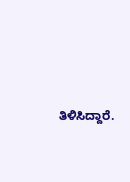ತಿಳಿಸಿದ್ದಾರೆ.